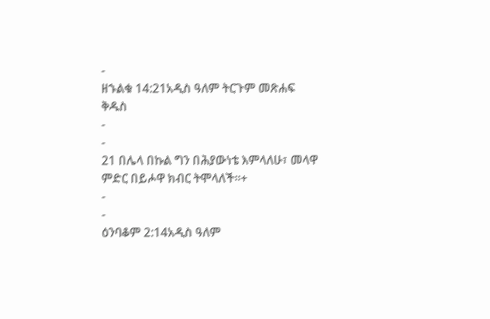-
ዘኁልቁ 14:21አዲስ ዓለም ትርጉም መጽሐፍ ቅዱስ
-
-
21 በሌላ በኩል ግን በሕያውነቴ እምላለሁ፣ መላዋ ምድር በይሖዋ ክብር ትሞላለች።+
-
-
ዕንባቆም 2:14አዲስ ዓለም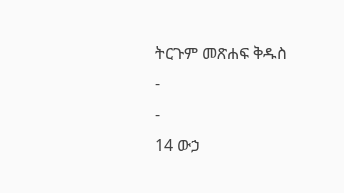ትርጉም መጽሐፍ ቅዱስ
-
-
14 ውኃ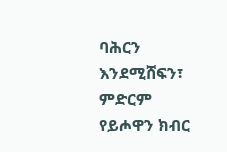ባሕርን እንደሚሸፍን፣
ምድርም የይሖዋን ክብር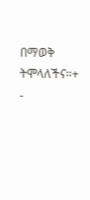በማወቅ ትሞላለችና።+
-